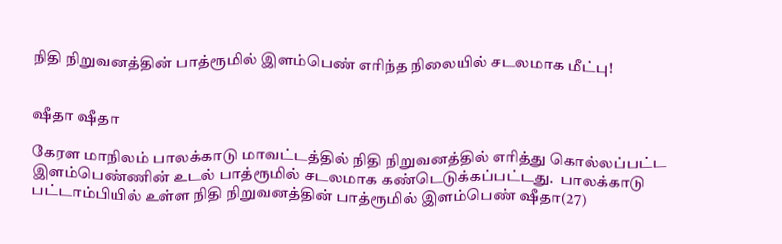நிதி நிறுவனத்தின் பாத்ரூமில் இளம்பெண் எரிந்த நிலையில் சடலமாக மீட்பு!


ஷீதா ஷீதா

கேரள மாநிலம் பாலக்காடு மாவட்டத்தில் நிதி நிறுவனத்தில் எரித்து கொல்லப்பட்ட இளம்பெண்ணின் உடல் பாத்ரூமில் சடலமாக கண்டெடுக்கப்பட்டது.  பாலக்காடு பட்டாம்பியில் உள்ள நிதி நிறுவனத்தின் பாத்ரூமில் இளம்பெண் ஷீதா(27)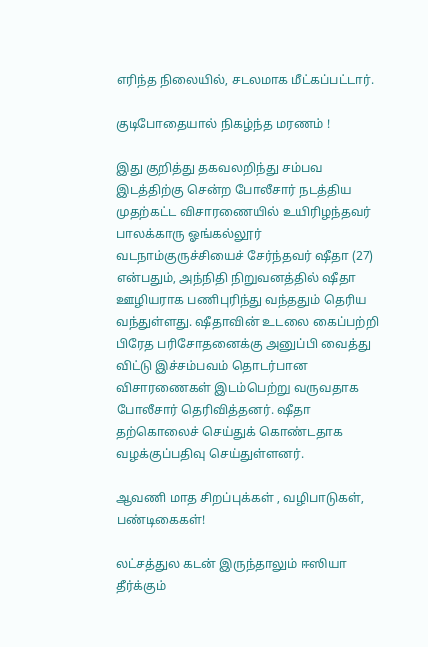எரிந்த நிலையில், சடலமாக மீட்கப்பட்டார்.

குடிபோதையால் நிகழ்ந்த மரணம் !

இது குறித்து தகவலறிந்து சம்பவ இடத்திற்கு சென்ற போலீசார் நடத்திய முதற்கட்ட விசாரணையில் உயிரிழந்தவர் பாலக்காரு ஓங்கல்லூர் வடநாம்குருச்சியைச் சேர்ந்தவர் ஷீதா (27) என்பதும், அந்நிதி நிறுவனத்தில் ஷீதா ஊழியராக பணிபுரிந்து வந்ததும் தெரிய வந்துள்ளது. ஷீதாவின் உடலை கைப்பற்றி பிரேத பரிசோதனைக்கு அனுப்பி வைத்து விட்டு இச்சம்பவம் தொடர்பான விசாரணைகள் இடம்பெற்று வருவதாக போலீசார் தெரிவித்தனர். ஷீதா தற்கொலைச் செய்துக் கொண்டதாக வழக்குப்பதிவு செய்துள்ளனர்.

ஆவணி மாத சிறப்புக்கள் , வழிபாடுகள், பண்டிகைகள்!

லட்சத்துல கடன் இருந்தாலும் ஈஸியா தீர்க்கும்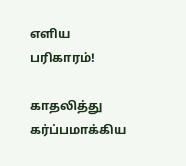எளிய பரிகாரம்!

காதலித்து கர்ப்பமாக்கிய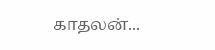காதலன்...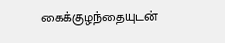கைக்குழந்தையுடன்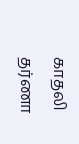காதலி தர்ணா